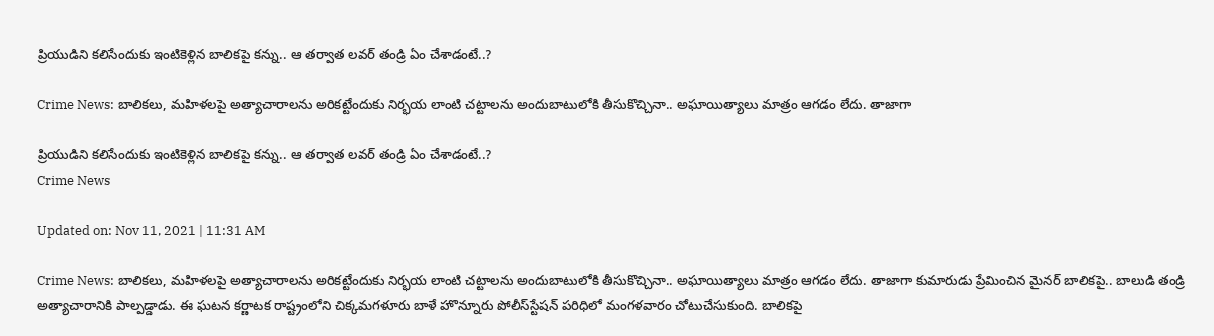ప్రియుడిని కలిసేందుకు ఇంటికెళ్లిన బాలికపై కన్ను.. ఆ తర్వాత లవర్ తండ్రి ఏం చేశాడంటే..?

Crime News: బాలికలు, మహిళలపై అత్యాచారాలను అరికట్టేందుకు నిర్భయ లాంటి చట్టాలను అందుబాటులోకి తీసుకొచ్చినా.. అఘాయిత్యాలు మాత్రం ఆగడం లేదు. తాజాగా

ప్రియుడిని కలిసేందుకు ఇంటికెళ్లిన బాలికపై కన్ను.. ఆ తర్వాత లవర్ తండ్రి ఏం చేశాడంటే..?
Crime News

Updated on: Nov 11, 2021 | 11:31 AM

Crime News: బాలికలు, మహిళలపై అత్యాచారాలను అరికట్టేందుకు నిర్భయ లాంటి చట్టాలను అందుబాటులోకి తీసుకొచ్చినా.. అఘాయిత్యాలు మాత్రం ఆగడం లేదు. తాజాగా కుమారుడు ప్రేమించిన మైనర్‌ బాలికపై.. బాలుడి తండ్రి అత్యాచారానికి పాల్పడ్డాడు. ఈ ఘటన కర్ణాటక రాష్ట్రంలోని చిక్కమగళూరు బాళే హొన్నూరు పోలీస్‌స్టేషన్‌ పరిధిలో మంగళవారం చోటుచేసుకుంది. బాలికపై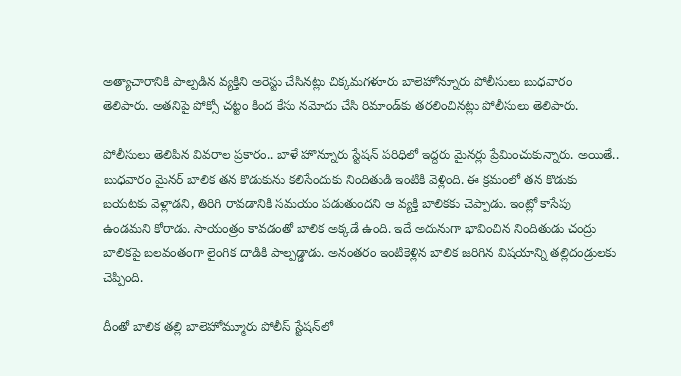అత్యాచారానికి పాల్పడిన వ్యక్తిని అరెస్టు చేసినట్లు చిక్కమగళూరు బాలెహోన్నూరు పోలీసులు బుధవారం తెలిపారు. అతనిపై పోక్సో చట్టం కింద కేసు నమోదు చేసి రిమాండ్‌కు తరలించినట్లు పోలీసులు తెలిపారు.

పోలీసులు తెలిపిన వివరాల ప్రకారం.. బాళే హొన్నూరు స్టేషన్‌ పరిధిలో ఇద్దరు మైనర్లు ప్రేమించుకున్నారు. అయితే.. బుధవారం మైనర్ బాలిక తన కొడుకును కలిసేందుకు నిందితుడి ఇంటికి వెళ్లింది. ఈ క్రమంలో తన కొడుకు బయటకు వెళ్లాడని, తిరిగి రావడానికి సమయం పడుతుందని ఆ వ్యక్తి బాలికకు చెప్పాడు. ఇంట్లో కాసేపు ఉండమని కోరాడు. సాయంత్రం కావడంతో బాలిక అక్కడే ఉంది. ఇదే అదునుగా భావించిన నిందితుడు చంద్రు బాలికపై బలవంతంగా లైంగిక దాడికి పాల్పడ్డాడు. అనంతరం ఇంటికెళ్లిన బాలిక జరిగిన విషయాన్ని తల్లిదండ్రులకు చెప్పింది.

దీంతో బాలిక తల్లి బాలెహోమ్మూరు పోలీస్ స్టేషన్‌లో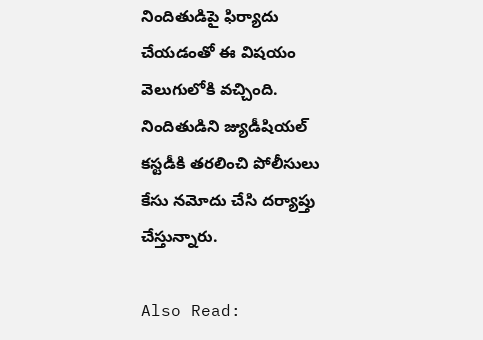నిందితుడిపై ఫిర్యాదు చేయడంతో ఈ విషయం వెలుగులోకి వచ్చింది. నిందితుడిని జ్యుడీషియల్ కస్టడీకి తరలించి పోలీసులు కేసు నమోదు చేసి దర్యాప్తు చేస్తున్నారు.

Also Read: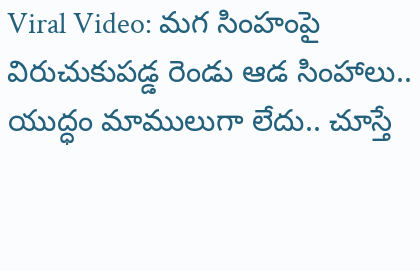Viral Video: మగ సింహంపై విరుచుకుపడ్డ రెండు ఆడ సింహాలు.. యుద్ధం మాములుగా లేదు.. చూస్తే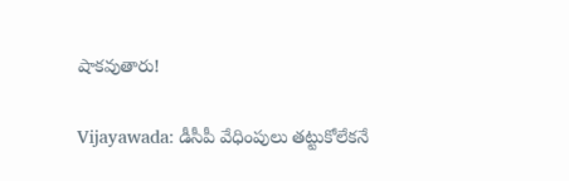షాకవుతారు!

Vijayawada: డీసీపీ వేధింపులు తట్టుకోలేకనే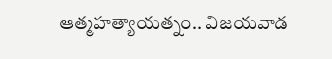ఆత్మహత్యాయత్నం.. విజయవాడ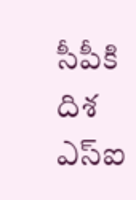సీపీకి దిశ ఎస్ఐ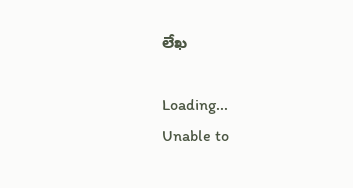లేఖ

Loading...
Unable to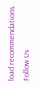load recommendations.
Follow Us